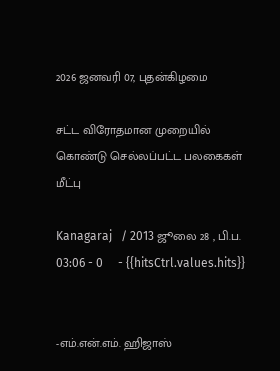2026 ஜனவரி 07, புதன்கிழமை

சட்ட விரோதமான முறையில் கொண்டு செல்லப்பட்ட பலகைகள் மீட்பு

Kanagaraj   / 2013 ஜூலை 28 , பி.ப. 03:06 - 0     - {{hitsCtrl.values.hits}}


-எம்.என்.எம். ஹிஜாஸ்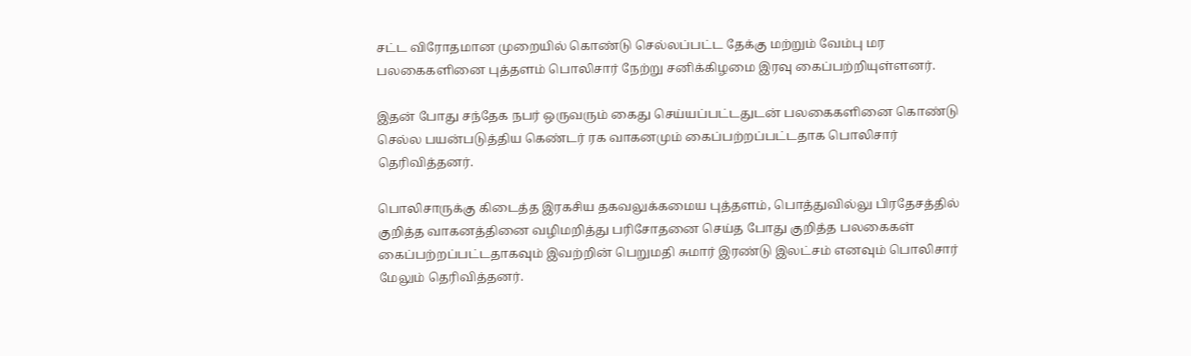சட்ட விரோதமான முறையில் கொண்டு செல்லப்பட்ட தேக்கு மற்றும் வேம்பு மர பலகைகளினை புத்தளம் பொலிசார் நேற்று சனிக்கிழமை இரவு கைப்பற்றியுள்ளனர்.

இதன் போது சந்தேக நபர் ஒருவரும் கைது செய்யப்பட்டதுடன் பலகைகளினை கொண்டு செல்ல பயன்படுத்திய கெண்டர் ரக வாகனமும் கைப்பற்றப்பட்டதாக பொலிசார் தெரிவித்தனர்.

பொலிசாருக்கு கிடைத்த இரகசிய தகவலுக்கமைய புத்தளம், பொத்துவில்லு பிரதேசத்தில் குறித்த வாகனத்தினை வழிமறித்து பரிசோதனை செய்த போது குறித்த பலகைகள் கைப்பற்றப்பட்டதாகவும் இவற்றின் பெறுமதி சுமார் இரண்டு இலட்சம் எனவும் பொலிசார் மேலும் தெரிவித்தனர்.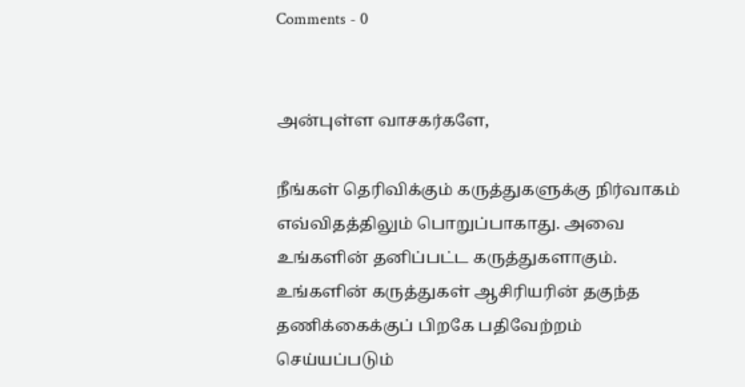Comments - 0


அன்புள்ள வாசகர்களே,

நீங்கள் தெரிவிக்கும் கருத்துகளுக்கு நிர்வாகம் எவ்விதத்திலும் பொறுப்பாகாது. அவை உங்களின் தனிப்பட்ட கருத்துகளாகும். உங்களின் கருத்துகள் ஆசிரியரின் தகுந்த தணிக்கைக்குப் பிறகே பதிவேற்றம் செய்யப்படும்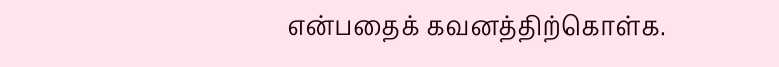என்பதைக் கவனத்திற்கொள்க.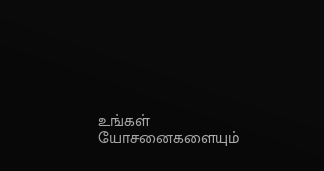உங்கள் யோசனைகளையும்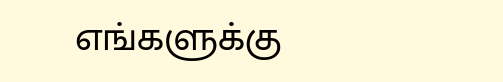எங்களுக்கு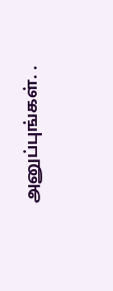அனுப்புங்கள். .